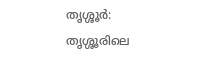തൃശ്ശൂർ: തൃശ്ശൂരിലെ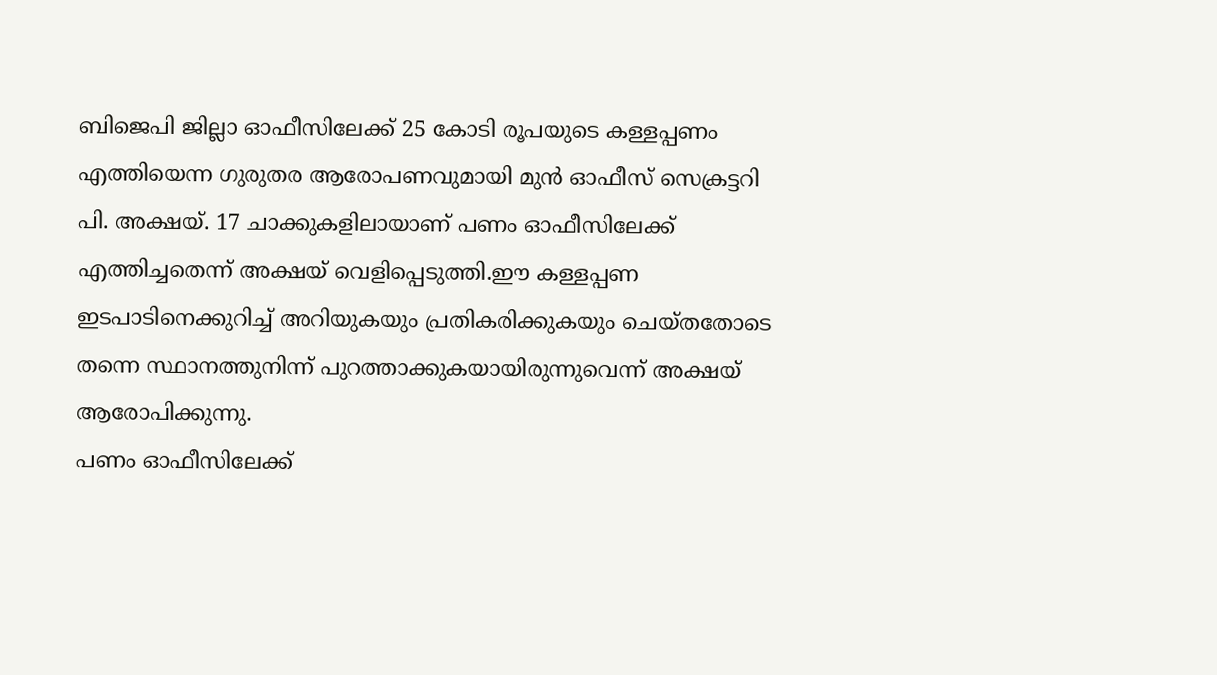ബിജെപി ജില്ലാ ഓഫീസിലേക്ക് 25 കോടി രൂപയുടെ കള്ളപ്പണം എത്തിയെന്ന ഗുരുതര ആരോപണവുമായി മുൻ ഓഫീസ് സെക്രട്ടറി പി. അക്ഷയ്. 17 ചാക്കുകളിലായാണ് പണം ഓഫീസിലേക്ക് എത്തിച്ചതെന്ന് അക്ഷയ് വെളിപ്പെടുത്തി.ഈ കള്ളപ്പണ ഇടപാടിനെക്കുറിച്ച് അറിയുകയും പ്രതികരിക്കുകയും ചെയ്തതോടെ തന്നെ സ്ഥാനത്തുനിന്ന് പുറത്താക്കുകയായിരുന്നുവെന്ന് അക്ഷയ് ആരോപിക്കുന്നു.
പണം ഓഫീസിലേക്ക്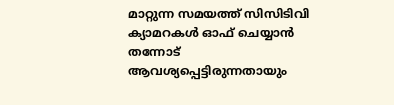മാറ്റുന്ന സമയത്ത് സിസിടിവി ക്യാമറകൾ ഓഫ് ചെയ്യാൻ തന്നോട് ആവശ്യപ്പെട്ടിരുന്നതായും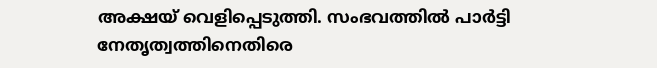അക്ഷയ് വെളിപ്പെടുത്തി. സംഭവത്തിൽ പാർട്ടി നേതൃത്വത്തിനെതിരെ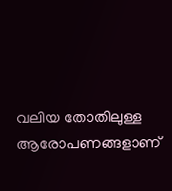വലിയ തോതിലുള്ള ആരോപണങ്ങളാണ്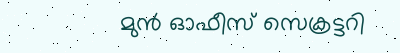മുൻ ഓഫീസ് സെക്രട്ടറി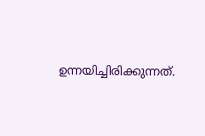ഉന്നയിച്ചിരിക്കുന്നത്.